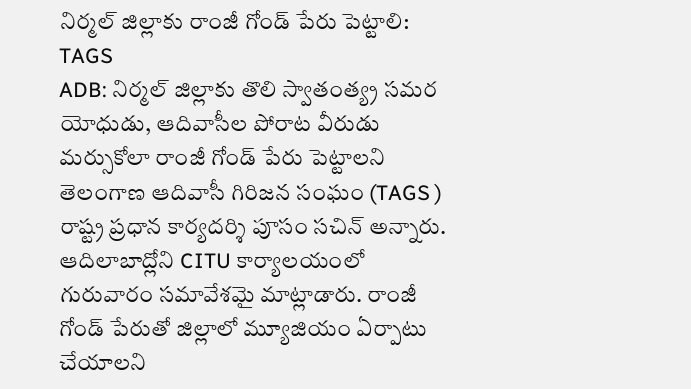నిర్మల్ జిల్లాకు రాంజీ గోండ్ పేరు పెట్టాలి: TAGS
ADB: నిర్మల్ జిల్లాకు తొలి స్వాతంత్య్ర సమర యోధుడు, ఆదివాసీల పోరాట వీరుడు మర్సుకోలా రాంజీ గోండ్ పేరు పెట్టాలని తెలంగాణ ఆదివాసీ గిరిజన సంఘం (TAGS ) రాష్ట్ర ప్రధాన కార్యదర్శి పూసం సచిన్ అన్నారు. ఆదిలాబాద్లోని CITU కార్యాలయంలో గురువారం సమావేశమై మాట్లాడారు. రాంజీ గోండ్ పేరుతో జిల్లాలో మ్యూజియం ఏర్పాటు చేయాలని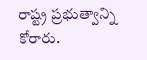రాష్ట్ర ప్రభుత్వాన్ని కోరారు.